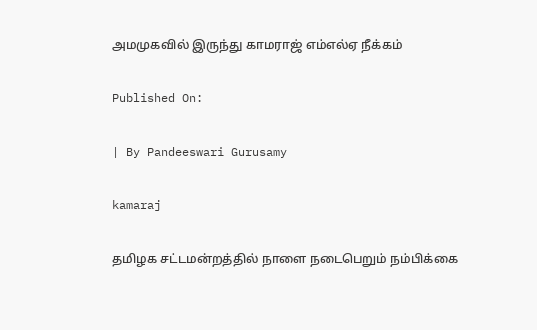அமமுகவில் இருந்து காமராஜ் எம்எல்ஏ நீக்கம்

Published On:

| By Pandeeswari Gurusamy

kamaraj

தமிழக சட்டமன்றத்தில் நாளை நடைபெறும் நம்பிக்கை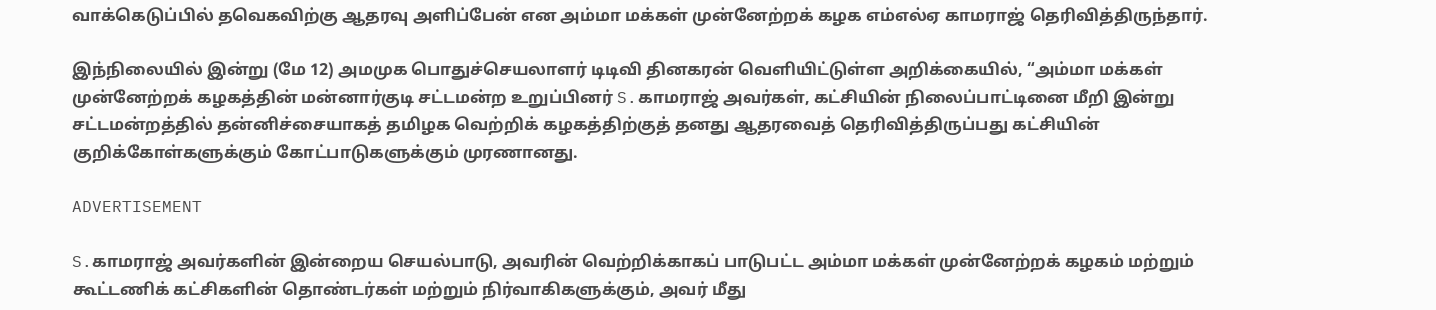வாக்கெடுப்பில் தவெகவிற்கு ஆதரவு அளிப்பேன் என அம்மா மக்கள் முன்னேற்றக் கழக எம்எல்ஏ காமராஜ் தெரிவித்திருந்தார்.

இந்நிலையில் இன்று (மே 12) அமமுக பொதுச்செயலாளர் டிடிவி தினகரன் வெளியிட்டுள்ள அறிக்கையில், “அம்மா மக்கள் முன்னேற்றக் கழகத்தின் மன்னார்குடி சட்டமன்ற உறுப்பினர் S.காமராஜ் அவர்கள், கட்சியின் நிலைப்பாட்டினை மீறி இன்று சட்டமன்றத்தில் தன்னிச்சையாகத் தமிழக வெற்றிக் கழகத்திற்குத் தனது ஆதரவைத் தெரிவித்திருப்பது கட்சியின் குறிக்கோள்களுக்கும் கோட்பாடுகளுக்கும் முரணானது.

ADVERTISEMENT

S.காமராஜ் அவர்களின் இன்றைய செயல்பாடு, அவரின் வெற்றிக்காகப் பாடுபட்ட அம்மா மக்கள் முன்னேற்றக் கழகம் மற்றும் கூட்டணிக் கட்சிகளின் தொண்டர்கள் மற்றும் நிர்வாகிகளுக்கும், அவர் மீது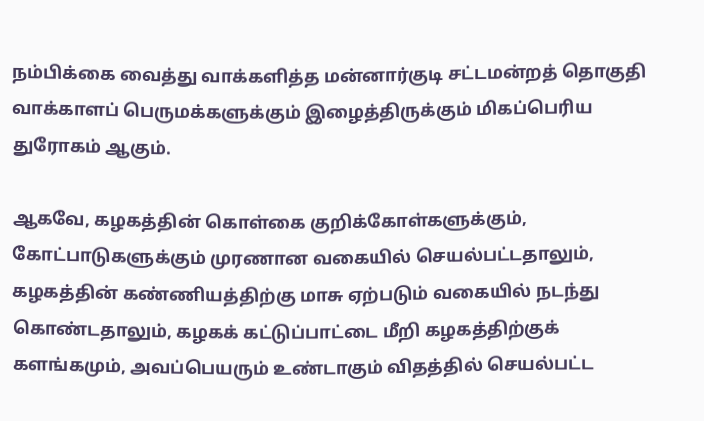நம்பிக்கை வைத்து வாக்களித்த மன்னார்குடி சட்டமன்றத் தொகுதி வாக்காளப் பெருமக்களுக்கும் இழைத்திருக்கும் மிகப்பெரிய துரோகம் ஆகும்.

ஆகவே, கழகத்தின் கொள்கை குறிக்கோள்களுக்கும், கோட்பாடுகளுக்கும் முரணான வகையில் செயல்பட்டதாலும், கழகத்தின் கண்ணியத்திற்கு மாசு ஏற்படும் வகையில் நடந்து கொண்டதாலும், கழகக் கட்டுப்பாட்டை மீறி கழகத்திற்குக் களங்கமும், அவப்பெயரும் உண்டாகும் விதத்தில் செயல்பட்ட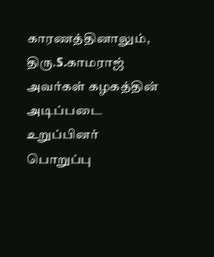காரணத்தினாலும், திரு.S.காமராஜ் அவர்கள் கழகத்தின் அடிப்படை உறுப்பினர் பொறுப்பு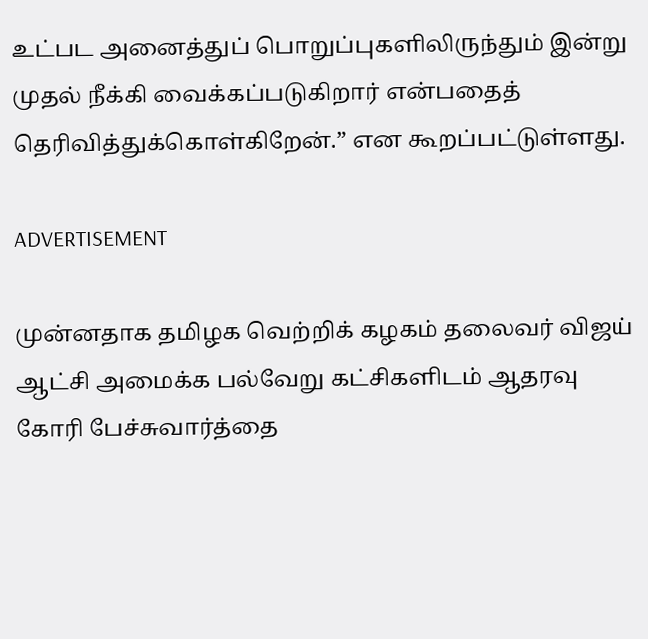உட்பட அனைத்துப் பொறுப்புகளிலிருந்தும் இன்று முதல் நீக்கி வைக்கப்படுகிறார் என்பதைத் தெரிவித்துக்கொள்கிறேன்.” என கூறப்பட்டுள்ளது.

ADVERTISEMENT

முன்னதாக தமிழக வெற்றிக் கழகம் தலைவர் விஜய் ஆட்சி அமைக்க பல்வேறு கட்சிகளிடம் ஆதரவு கோரி பேச்சுவார்த்தை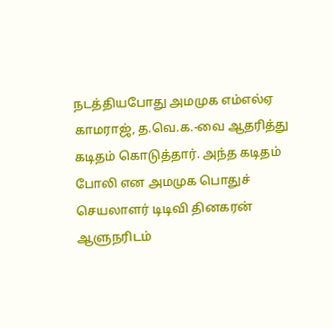நடத்தியபோது அமமுக எம்எல்ஏ காமராஜ், த.வெ.க.-வை ஆதரித்து கடிதம் கொடுத்தார். அந்த கடிதம் போலி என அமமுக பொதுச் செயலாளர் டிடிவி தினகரன் ஆளுநரிடம்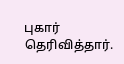புகார் தெரிவித்தார்.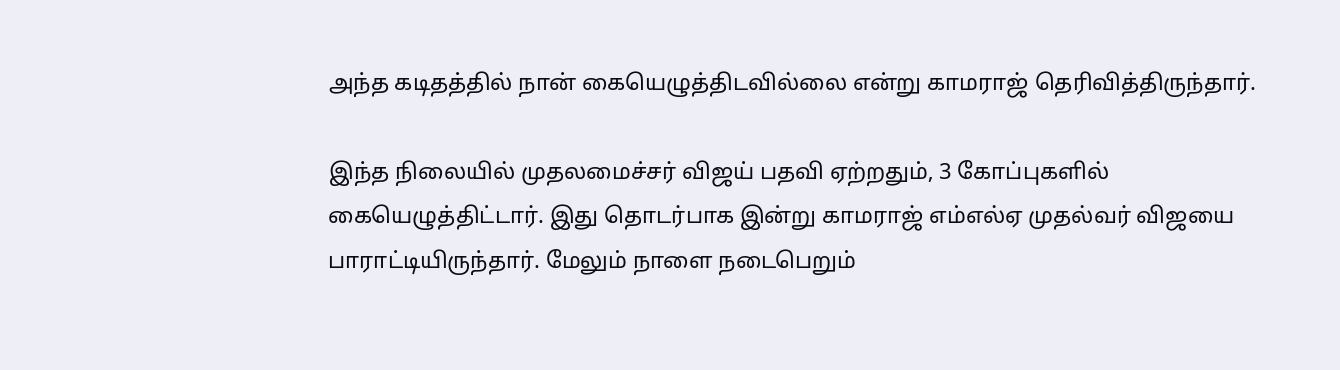அந்த கடிதத்தில் நான் கையெழுத்திடவில்லை என்று காமராஜ் தெரிவித்திருந்தார்.

இந்த நிலையில் முதலமைச்சர் விஜய் பதவி ஏற்றதும், 3 கோப்புகளில் கையெழுத்திட்டார். இது தொடர்பாக இன்று காமராஜ் எம்எல்ஏ முதல்வர் விஜயை பாராட்டியிருந்தார். மேலும் நாளை நடைபெறும்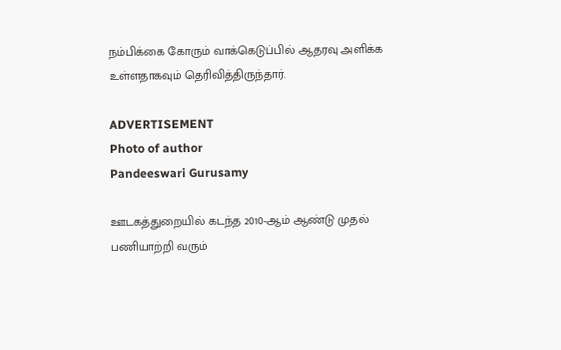நம்பிக்கை கோரும் வாக்கெடுப்பில் ஆதரவு அளிக்க உள்ளதாகவும் தெரிவித்திருந்தார்.

ADVERTISEMENT
Photo of author
Pandeeswari Gurusamy

ஊடகத்துறையில் கடந்த 2010-ஆம் ஆண்டு முதல் பணியாற்றி வரும்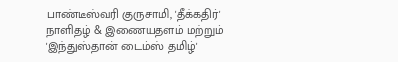பாண்டீஸ்வரி குருசாமி, 'தீக்கதிர்' நாளிதழ் & இணையதளம் மற்றும் 'இந்துஸ்தான் டைம்ஸ் தமிழ்'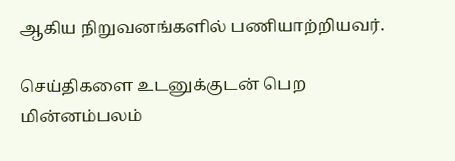ஆகிய நிறுவனங்களில் பணியாற்றியவர்.

செய்திகளை உடனுக்குடன் பெற மின்னம்பலம்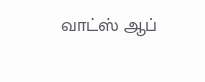வாட்ஸ் ஆப்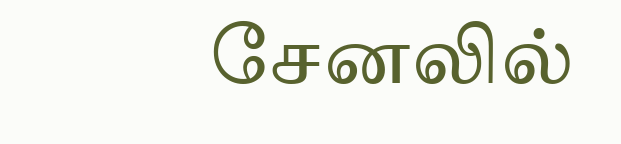சேனலில்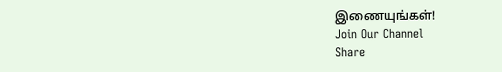இணையுங்கள்!
Join Our Channel
Share